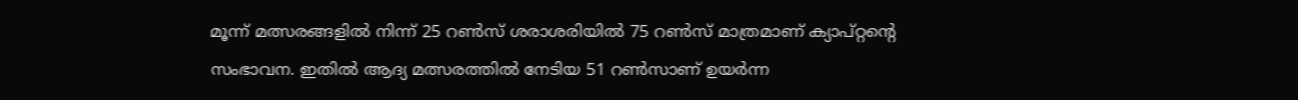മൂന്ന് മത്സരങ്ങളില്‍ നിന്ന് 25 റണ്‍സ് ശരാശരിയില്‍ 75 റണ്‍സ് മാത്രമാണ് ക്യാപ്റ്റന്റെ സംഭാവന. ഇതില്‍ ആദ്യ മത്സരത്തില്‍ നേടിയ 51 റണ്‍സാണ് ഉയര്‍ന്ന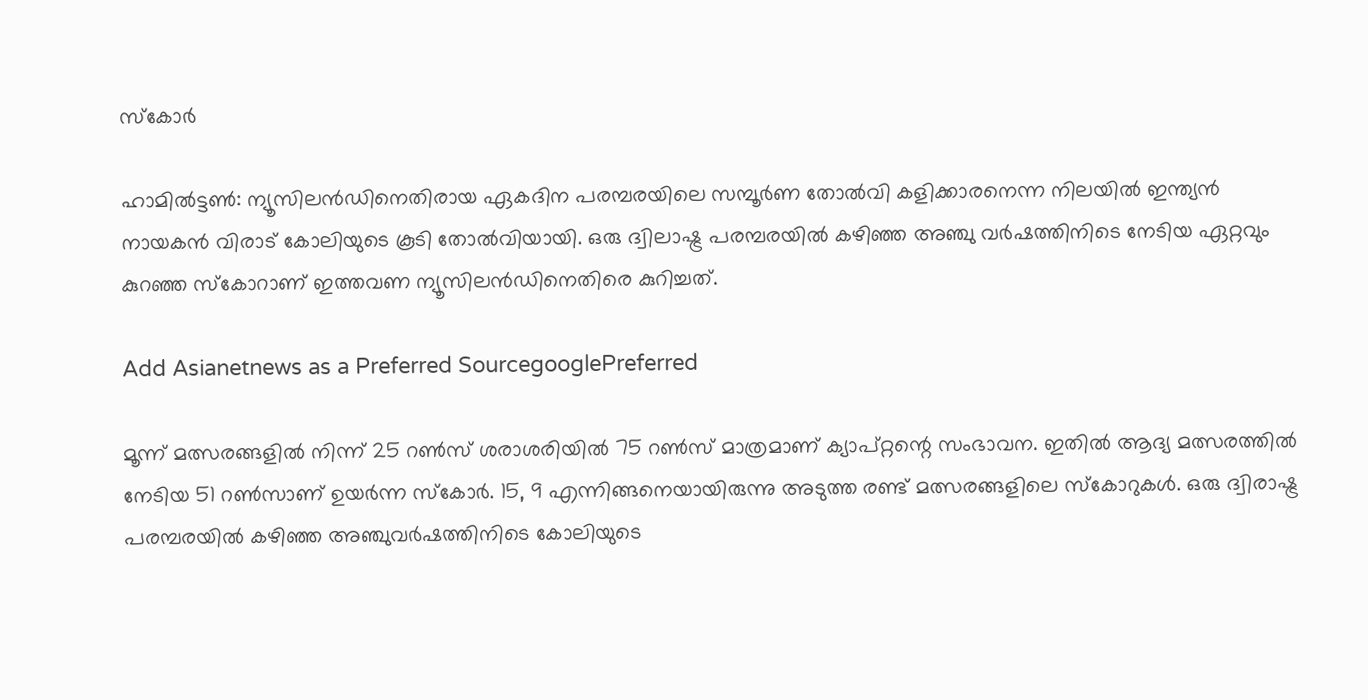സ്കോര്‍

ഹാമില്‍ട്ടണ്‍: ന്യൂസിലന്‍ഡിനെതിരായ ഏകദിന പരമ്പരയിലെ സമ്പൂര്‍ണ തോല്‍വി കളിക്കാരനെന്ന നിലയില്‍ ഇന്ത്യന്‍ നായകന്‍ വിരാട് കോലിയുടെ കൂടി തോല്‍വിയായി. ഒരു ദ്വിലാഷ്ട്ര പരമ്പരയില്‍ കഴിഞ്ഞ അഞ്ചു വര്‍ഷത്തിനിടെ നേടിയ ഏറ്റവും കുറഞ്ഞ സ്കോറാണ് ഇത്തവണ ന്യൂസിലന്‍ഡിനെതിരെ കുറിച്ചത്.

Add Asianetnews as a Preferred SourcegooglePreferred

മൂന്ന് മത്സരങ്ങളില്‍ നിന്ന് 25 റണ്‍സ് ശരാശരിയില്‍ 75 റണ്‍സ് മാത്രമാണ് ക്യാപ്റ്റന്റെ സംഭാവന. ഇതില്‍ ആദ്യ മത്സരത്തില്‍ നേടിയ 51 റണ്‍സാണ് ഉയര്‍ന്ന സ്കോര്‍. 15, 9 എന്നിങ്ങനെയായിരുന്നു അടുത്ത രണ്ട് മത്സരങ്ങളിലെ സ്കോറുകള്‍. ഒരു ദ്വിരാഷ്ട്ര പരമ്പരയില്‍ കഴിഞ്ഞ അഞ്ചുവര്‍ഷത്തിനിടെ കോലിയുടെ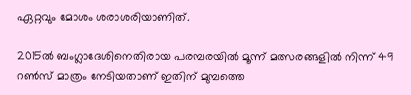ഏറ്റവും മോശം ശരാശരിയാണിത്.

2015ല്‍ ബംഗ്ലാദേശിനെതിരായ പരമ്പരയില്‍ മൂന്ന് മത്സരങ്ങളില്‍ നിന്ന് 49 റണ്‍സ് മാത്രം നേടിയതാണ് ഇതിന് മുമ്പത്തെ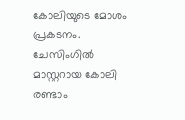കോലിയുടെ മോശം പ്രകടനം. ചേസിംഗില്‍ മാസ്റ്ററായ കോലി രണ്ടാം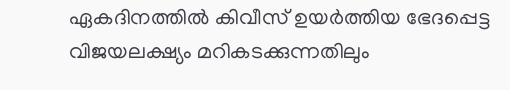ഏകദിനത്തില്‍ കിവീസ് ഉയര്‍ത്തിയ ഭേദപ്പെട്ട വിജയലക്ഷ്യം മറികടക്കുന്നതിലും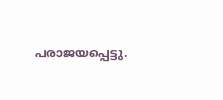പരാജയപ്പെട്ടു.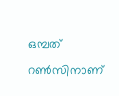ഒമ്പത് റണ്‍സിനാണ്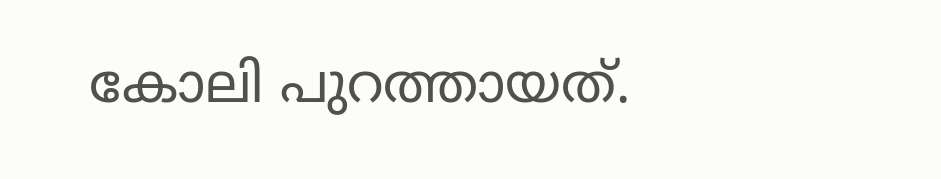കോലി പുറത്തായത്.